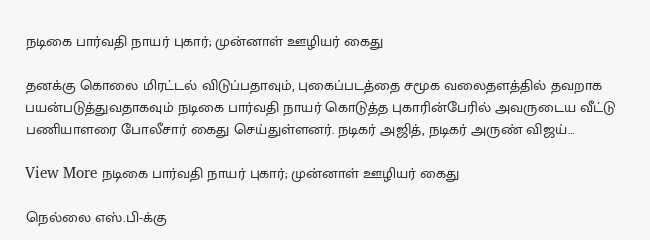நடிகை பார்வதி நாயர் புகார்; முன்னாள் ஊழியர் கைது

தனக்கு கொலை மிரட்டல் விடுப்பதாவும், புகைப்படத்தை சமூக வலைதளத்தில் தவறாக பயன்படுத்துவதாகவும் நடிகை பார்வதி நாயர் கொடுத்த புகாரின்பேரில் அவருடைய வீட்டு பணியாளரை போலீசார் கைது செய்துள்ளனர். நடிகர் அஜித், நடிகர் அருண் விஜய்…

View More நடிகை பார்வதி நாயர் புகார்; முன்னாள் ஊழியர் கைது

நெல்லை எஸ்.பி-க்கு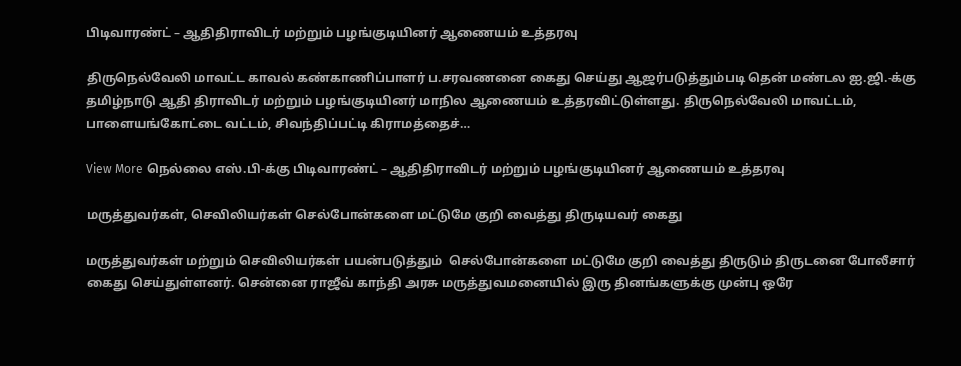பிடிவாரண்ட் – ஆதிதிராவிடர் மற்றும் பழங்குடியினர் ஆணையம் உத்தரவு

திருநெல்வேலி மாவட்ட காவல் கண்காணிப்பாளர் ப.சரவணனை கைது செய்து ஆஜர்படுத்தும்படி தென் மண்டல ஐ.ஜி.-க்கு தமிழ்நாடு ஆதி திராவிடர் மற்றும் பழங்குடியினர் மாநில ஆணையம் உத்தரவிட்டுள்ளது. திருநெல்வேலி மாவட்டம், பாளையங்கோட்டை வட்டம், சிவந்திப்பட்டி கிராமத்தைச்…

View More நெல்லை எஸ்.பி-க்கு பிடிவாரண்ட் – ஆதிதிராவிடர் மற்றும் பழங்குடியினர் ஆணையம் உத்தரவு

மருத்துவர்கள், செவிலியர்கள் செல்போன்களை மட்டுமே குறி வைத்து திருடியவர் கைது

மருத்துவர்கள் மற்றும் செவிலியர்கள் பயன்படுத்தும்  செல்போன்களை மட்டுமே குறி வைத்து திருடும் திருடனை போலீசார் கைது செய்துள்ளனர். சென்னை ராஜீவ் காந்தி அரசு மருத்துவமனையில் இரு தினங்களுக்கு முன்பு ஒரே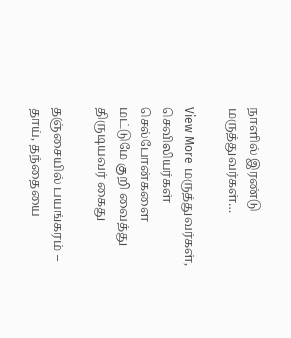நாளில் இரண்டு மருத்துவர்கள்…

View More மருத்துவர்கள், செவிலியர்கள் செல்போன்களை மட்டுமே குறி வைத்து திருடியவர் கைது

தஞ்சையில் பயங்கரம் – தாய், தந்தையை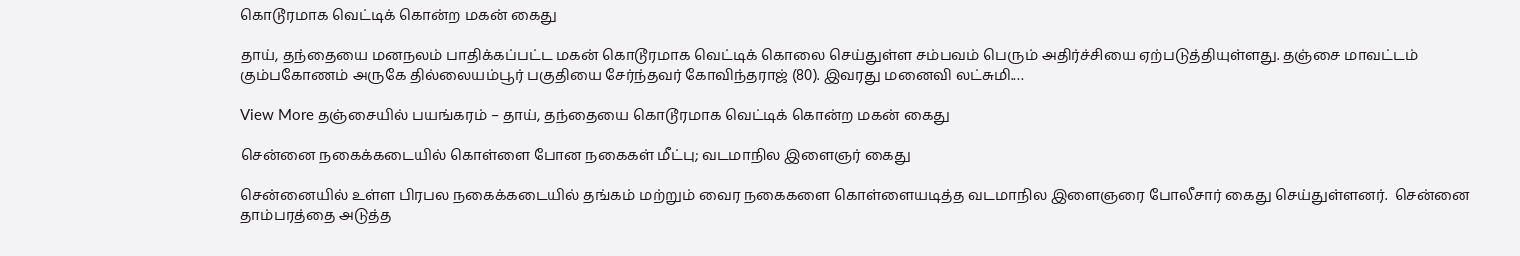கொடூரமாக வெட்டிக் கொன்ற மகன் கைது

தாய், தந்தையை மனநலம் பாதிக்கப்பட்ட மகன் கொடூரமாக வெட்டிக் கொலை செய்துள்ள சம்பவம் பெரும் அதிர்ச்சியை ஏற்படுத்தியுள்ளது. தஞ்சை மாவட்டம் கும்பகோணம் அருகே தில்லையம்பூர் பகுதியை சேர்ந்தவர் கோவிந்தராஜ் (80). இவரது மனைவி லட்சுமி.…

View More தஞ்சையில் பயங்கரம் – தாய், தந்தையை கொடூரமாக வெட்டிக் கொன்ற மகன் கைது

சென்னை நகைக்கடையில் கொள்ளை போன நகைகள் மீட்பு; வடமாநில இளைஞர் கைது

சென்னையில் உள்ள பிரபல நகைக்கடையில் தங்கம் மற்றும் வைர நகைகளை கொள்ளையடித்த வடமாநில இளைஞரை போலீசார் கைது செய்துள்ளனர்.  சென்னை தாம்பரத்தை அடுத்த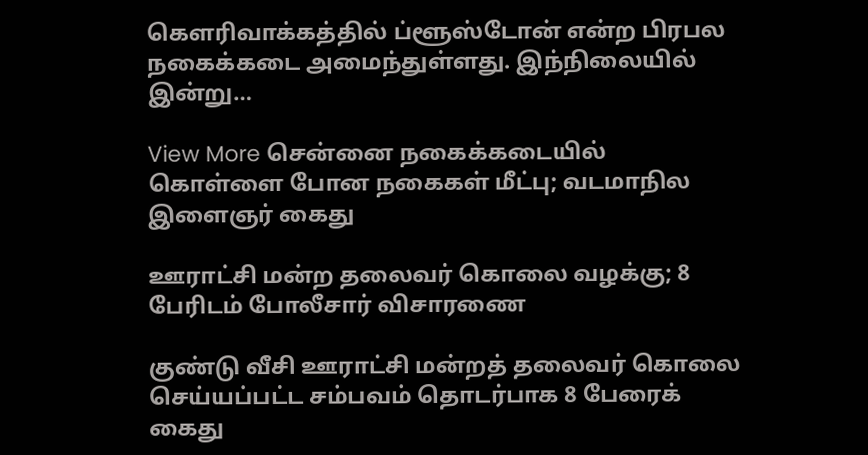கெளரிவாக்கத்தில் ப்ளூஸ்டோன் என்ற பிரபல நகைக்கடை அமைந்துள்ளது. இந்நிலையில் இன்று…

View More சென்னை நகைக்கடையில் கொள்ளை போன நகைகள் மீட்பு; வடமாநில இளைஞர் கைது

ஊராட்சி மன்ற தலைவர் கொலை வழக்கு; 8 பேரிடம் போலீசார் விசாரணை

குண்டு வீசி ஊராட்சி மன்றத் தலைவர் கொலை செய்யப்பட்ட சம்பவம் தொடர்பாக 8 பேரைக் கைது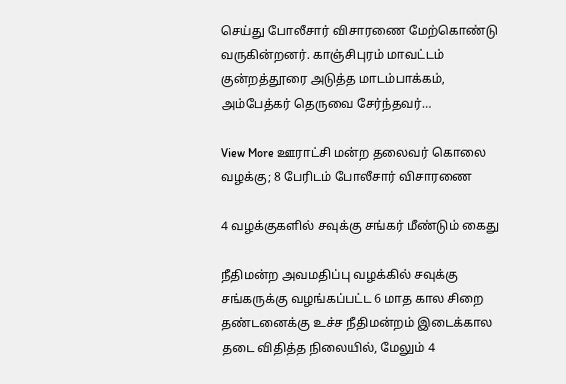செய்து போலீசார் விசாரணை மேற்கொண்டு வருகின்றனர். காஞ்சிபுரம் மாவட்டம் குன்றத்தூரை அடுத்த மாடம்பாக்கம், அம்பேத்கர் தெருவை சேர்ந்தவர்…

View More ஊராட்சி மன்ற தலைவர் கொலை வழக்கு; 8 பேரிடம் போலீசார் விசாரணை

4 வழக்குகளில் சவுக்கு சங்கர் மீண்டும் கைது

நீதிமன்ற அவமதிப்பு வழக்கில் சவுக்கு சங்கருக்கு வழங்கப்பட்ட 6 மாத கால சிறை தண்டனைக்கு உச்ச நீதிமன்றம் இடைக்கால தடை விதித்த நிலையில், மேலும் 4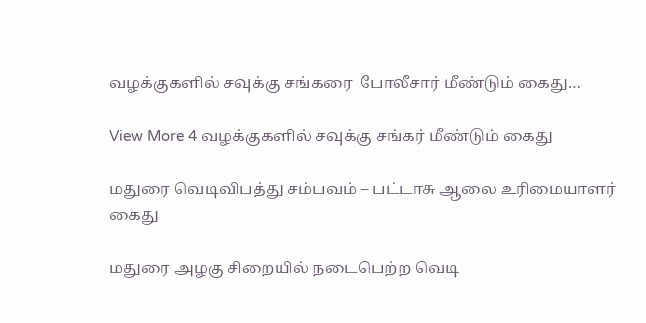வழக்குகளில் சவுக்கு சங்கரை  போலீசார் மீண்டும் கைது…

View More 4 வழக்குகளில் சவுக்கு சங்கர் மீண்டும் கைது

மதுரை வெடிவிபத்து சம்பவம் – பட்டாசு ஆலை உரிமையாளர் கைது

மதுரை அழகு சிறையில் நடைபெற்ற வெடி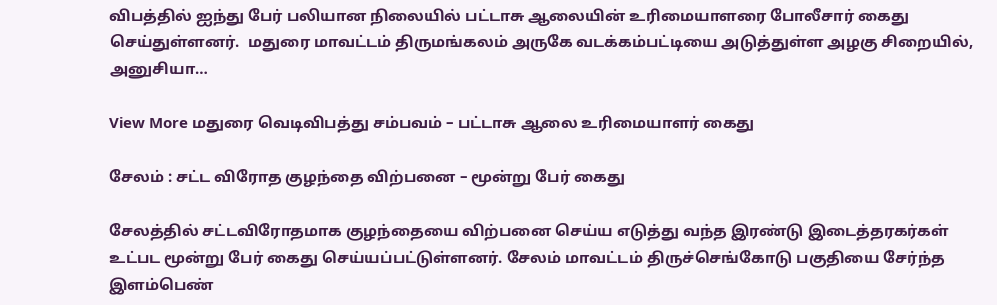விபத்தில் ஐந்து பேர் பலியான நிலையில் பட்டாசு ஆலையின் உரிமையாளரை போலீசார் கைது செய்துள்ளனர்.  மதுரை மாவட்டம் திருமங்கலம் அருகே வடக்கம்பட்டியை அடுத்துள்ள அழகு சிறையில், அனுசியா…

View More மதுரை வெடிவிபத்து சம்பவம் – பட்டாசு ஆலை உரிமையாளர் கைது

சேலம் : சட்ட விரோத குழந்தை விற்பனை – மூன்று பேர் கைது

சேலத்தில் சட்டவிரோதமாக குழந்தையை விற்பனை செய்ய எடுத்து வந்த இரண்டு இடைத்தரகர்கள் உட்பட மூன்று பேர் கைது செய்யப்பட்டுள்ளனர். சேலம் மாவட்டம் திருச்செங்கோடு பகுதியை சேர்ந்த இளம்பெண்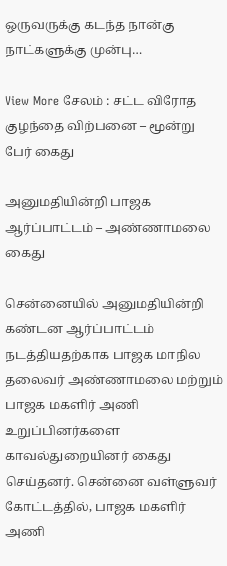ஒருவருக்கு கடந்த நான்கு நாட்களுக்கு முன்பு…

View More சேலம் : சட்ட விரோத குழந்தை விற்பனை – மூன்று பேர் கைது

அனுமதியின்றி பாஜக ஆர்ப்பாட்டம் – அண்ணாமலை கைது

சென்னையில் அனுமதியின்றி கண்டன ஆர்ப்பாட்டம் நடத்தியதற்காக பாஜக மாநில தலைவர் அண்ணாமலை மற்றும் பாஜக மகளிர் அணி உறுப்பினர்களை காவல்துறையினர் கைது செய்தனர். சென்னை வள்ளுவர் கோட்டத்தில், பாஜக மகளிர் அணி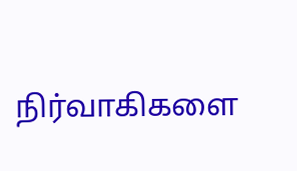நிர்வாகிகளை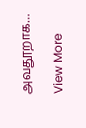அவதூறாக…

View More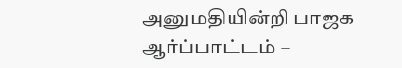அனுமதியின்றி பாஜக ஆர்ப்பாட்டம் –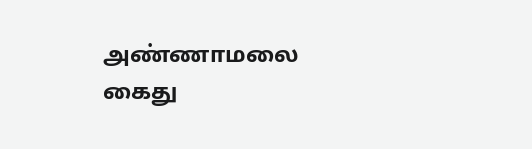அண்ணாமலை கைது